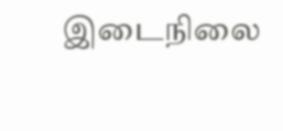இடைநிலை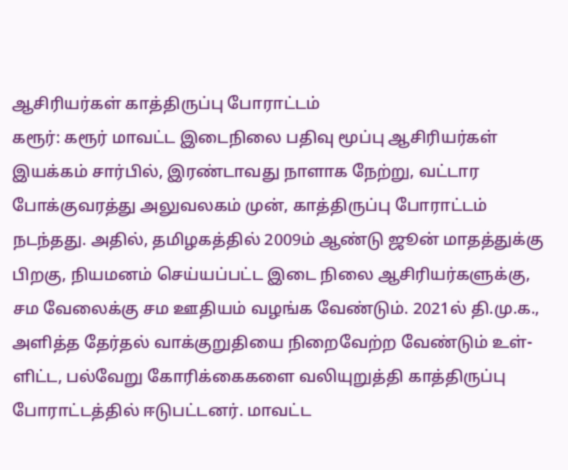ஆசிரியர்கள் காத்திருப்பு போராட்டம்
கரூர்: கரூர் மாவட்ட இடைநிலை பதிவு மூப்பு ஆசிரியர்கள் இயக்கம் சார்பில், இரண்டாவது நாளாக நேற்று, வட்டார போக்குவரத்து அலுவலகம் முன், காத்திருப்பு போராட்டம் நடந்தது. அதில், தமிழகத்தில் 2009ம் ஆண்டு ஜூன் மாதத்துக்கு பிறகு, நியமனம் செய்யப்பட்ட இடை நிலை ஆசிரியர்களுக்கு, சம வேலைக்கு சம ஊதியம் வழங்க வேண்டும். 2021ல் தி.மு.க., அளித்த தேர்தல் வாக்குறுதியை நிறைவேற்ற வேண்டும் உள்-ளிட்ட, பல்வேறு கோரிக்கைகளை வலியுறுத்தி காத்திருப்பு போராட்டத்தில் ஈடுபட்டனர். மாவட்ட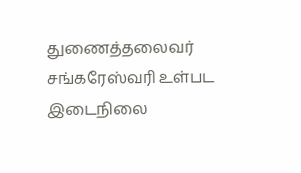துணைத்தலைவர் சங்கரேஸ்வரி உள்பட இடைநிலை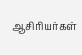ஆசிரியர்கள்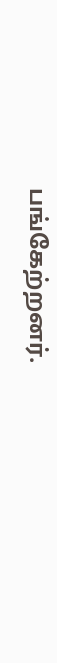பங்கேற்றனர்.